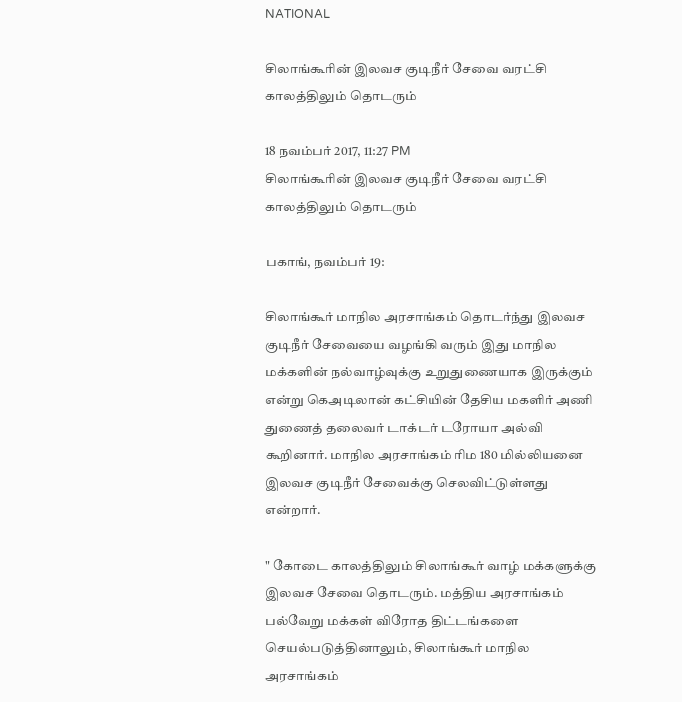NATIONAL

சிலாங்கூரின் இலவச குடிநீர் சேவை வரட்சி காலத்திலும் தொடரும்

18 நவம்பர் 2017, 11:27 PM
சிலாங்கூரின் இலவச குடிநீர் சேவை வரட்சி காலத்திலும் தொடரும்

பகாங், நவம்பர் 19:

சிலாங்கூர் மாநில அரசாங்கம் தொடர்ந்து இலவச குடிநீர் சேவையை வழங்கி வரும் இது மாநில மக்களின் நல்வாழ்வுக்கு உறுதுணையாக இருக்கும் என்று கெஅடிலான் கட்சியின் தேசிய மகளிர் அணி துணைத் தலைவர் டாக்டர் டரோயா அல்வி கூறினார். மாநில அரசாங்கம் ரிம 180 மில்லியனை இலவச குடிநீர் சேவைக்கு செலவிட்டுள்ளது என்றார்.

" கோடை காலத்திலும் சிலாங்கூர் வாழ் மக்களுக்கு இலவச சேவை தொடரும். மத்திய அரசாங்கம் பல்வேறு மக்கள் விரோத திட்டங்களை செயல்படுத்தினாலும், சிலாங்கூர் மாநில அரசாங்கம்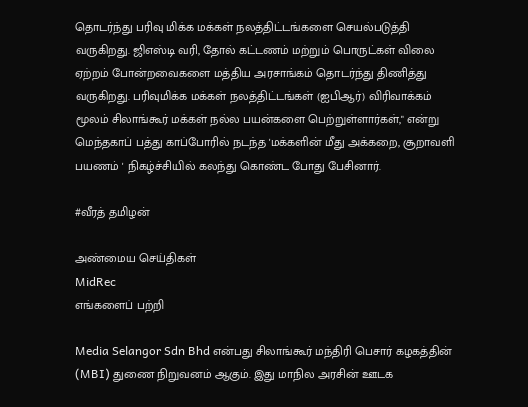தொடர்ந்து பரிவு மிக்க மக்கள் நலத்திட்டங்களை செயல்படுத்தி வருகிறது. ஜிஎஸ்டி வரி, தோல் கட்டணம் மற்றும் பொருட்கள் விலை ஏற்றம் போன்றவைகளை மத்திய அரசாங்கம் தொடர்ந்து திணித்து வருகிறது. பரிவுமிக்க மக்கள் நலத்திட்டங்கள் (ஐபிஆர்) விரிவாக்கம் மூலம் சிலாங்கூர் மக்கள் நல்ல பயன்களை பெற்றுள்ளார்கள்," என்று மெந்தகாப் பத்து காப்போரில் நடந்த 'மக்களின் மீது அக்கறை, சூறாவளி பயணம் ' நிகழ்ச்சியில் கலந்து கொண்ட போது பேசினார்.

#வீரத் தமிழன்

அண்மைய செய்திகள்
MidRec
எங்களைப் பற்றி

Media Selangor Sdn Bhd என்பது சிலாங்கூர் மந்திரி பெசார் கழகத்தின் (MBI) துணை நிறுவனம் ஆகும். இது மாநில அரசின் ஊடக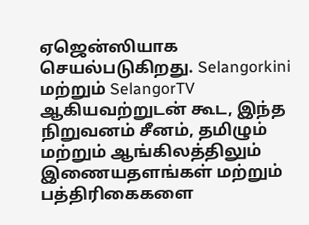ஏஜென்ஸியாக செயல்படுகிறது. Selangorkini மற்றும் SelangorTV ஆகியவற்றுடன் கூட, இந்த நிறுவனம் சீனம், தமிழும் மற்றும் ஆங்கிலத்திலும் இணையதளங்கள் மற்றும் பத்திரிகைகளை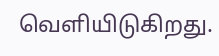வெளியிடுகிறது.